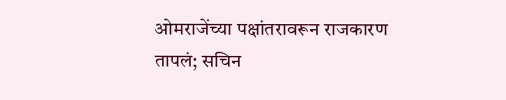ओमराजेंच्या पक्षांतरावरून राजकारण तापलं; सचिन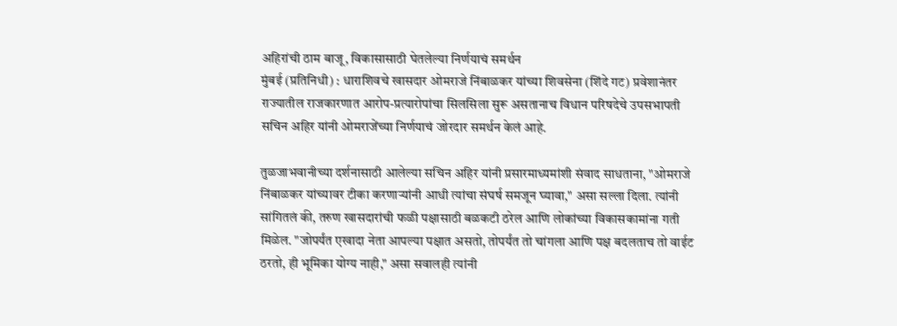अहिरांची ठाम बाजू, विकासासाठी घेतलेल्या निर्णयाचं समर्थन
मुंबई (प्रतिनिधी) : धाराशिवचे खासदार ओमराजे निंबाळकर यांच्या शिवसेना (शिंदे गट) प्रवेशानंतर राज्यातील राजकारणात आरोप-प्रत्यारोपांचा सिलसिला सुरू असतानाच विधान परिषदेचे उपसभापती सचिन अहिर यांनी ओमराजेंच्या निर्णयाचं जोरदार समर्थन केलं आहे.

तुळजाभवानीच्या दर्शनासाठी आलेल्या सचिन अहिर यांनी प्रसारमाध्यमांशी संवाद साधताना, "ओमराजे निंबाळकर यांच्यावर टीका करणाऱ्यांनी आधी त्यांचा संघर्ष समजून घ्यावा," असा सल्ला दिला. त्यांनी सांगितलं की, तरुण खासदारांची फळी पक्षासाठी बळकटी ठरेल आणि लोकांच्या विकासकामांना गती मिळेल. "जोपर्यंत एखादा नेता आपल्या पक्षात असतो, तोपर्यंत तो चांगला आणि पक्ष बदलताच तो वाईट ठरतो, ही भूमिका योग्य नाही," असा सवालही त्यांनी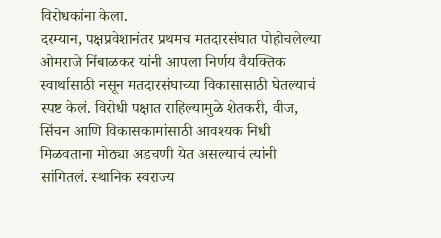विरोधकांना केला.
दरम्यान, पक्षप्रवेशानंतर प्रथमच मतदारसंघात पोहोचलेल्या ओमराजे निंबाळकर यांनी आपला निर्णय वैयक्तिक स्वार्थासाठी नसून मतदारसंघाच्या विकासासाठी घेतल्याचं स्पष्ट केलं. विरोधी पक्षात राहिल्यामुळे शेतकरी, वीज, सिंचन आणि विकासकामांसाठी आवश्यक निधी मिळवताना मोठ्या अडचणी येत असल्याचं त्यांनी सांगितलं. स्थानिक स्वराज्य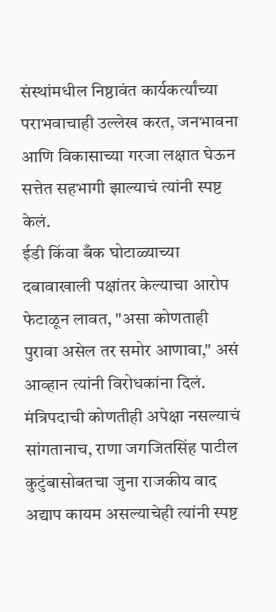संस्थांमधील निष्ठावंत कार्यकर्त्यांच्या पराभवाचाही उल्लेख करत, जनभावना आणि विकासाच्या गरजा लक्षात घेऊन सत्तेत सहभागी झाल्याचं त्यांनी स्पष्ट केलं.
ईडी किंवा बँक घोटाळ्याच्या दबावाखाली पक्षांतर केल्याचा आरोप फेटाळून लावत, "असा कोणताही पुरावा असेल तर समोर आणावा," असं आव्हान त्यांनी विरोधकांना दिलं. मंत्रिपदाची कोणतीही अपेक्षा नसल्याचं सांगतानाच, राणा जगजितसिंह पाटील कुटुंबासोबतचा जुना राजकीय वाद अद्याप कायम असल्याचेही त्यांनी स्पष्ट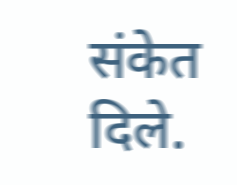संकेत दिले.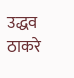उद्धव ठाकरे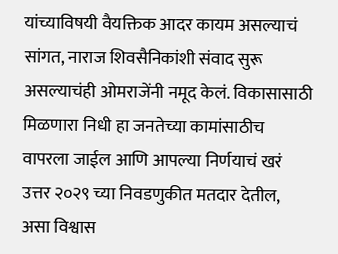यांच्याविषयी वैयक्तिक आदर कायम असल्याचं सांगत, नाराज शिवसैनिकांशी संवाद सुरू असल्याचंही ओमराजेंनी नमूद केलं. विकासासाठी मिळणारा निधी हा जनतेच्या कामांसाठीच वापरला जाईल आणि आपल्या निर्णयाचं खरं उत्तर २०२९ च्या निवडणुकीत मतदार देतील, असा विश्वास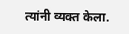त्यांनी व्यक्त केला.